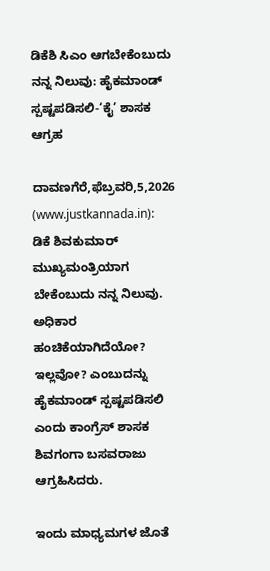ಡಿಕೆಶಿ ಸಿಎಂ ಆಗಬೇಕೆಂಬುದು ನನ್ನ ನಿಲುವು: ಹೈಕಮಾಂಡ್ ಸ್ಪಷ್ಟಪಡಿಸಲಿ-‘ಕೈ’ ಶಾಸಕ ಆಗ್ರಹ

ದಾವಣಗೆರೆ,ಫೆಬ್ರವರಿ,5,2026 (www.justkannada.in):  ಡಿಕೆ ಶಿವಕುಮಾರ್ ಮುಖ್ಯಮಂತ್ರಿಯಾಗ ಬೇಕೆಂಬುದು ನನ್ನ ನಿಲುವು. ಅಧಿಕಾರ ಹಂಚಿಕೆಯಾಗಿದೆಯೋ? ಇಲ್ಲವೋ? ಎಂಬುದನ್ನು ಹೈಕಮಾಂಡ್ ಸ್ಪಷ್ಟಪಡಿಸಲಿ ಎಂದು ಕಾಂಗ್ರೆಸ್ ಶಾಸಕ ಶಿವಗಂಗಾ ಬಸವರಾಜು ಆಗ್ರಹಿಸಿದರು.

ಇಂದು ಮಾಧ್ಯಮಗಳ ಜೊತೆ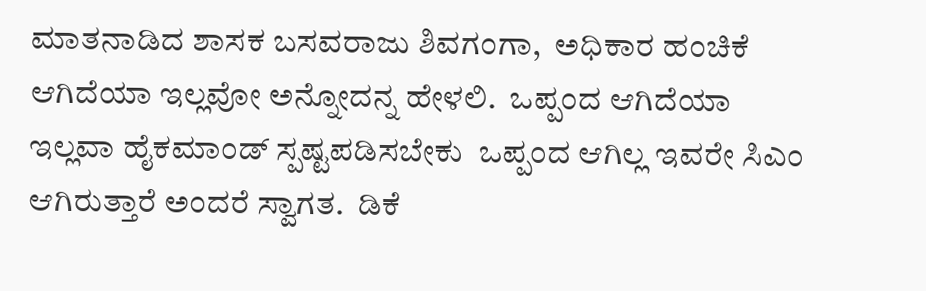ಮಾತನಾಡಿದ ಶಾಸಕ ಬಸವರಾಜು ಶಿವಗಂಗಾ,  ಅಧಿಕಾರ ಹಂಚಿಕೆ ಆಗಿದೆಯಾ ಇಲ್ಲವೋ ಅನ್ನೋದನ್ನ ಹೇಳಲಿ.  ಒಪ್ಪಂದ ಆಗಿದೆಯಾ ಇಲ್ಲವಾ ಹೈಕಮಾಂಡ್ ಸ್ಪಷ್ಟಪಡಿಸಬೇಕು  ಒಪ್ಪಂದ ಆಗಿಲ್ಲ ಇವರೇ ಸಿಎಂ ಆಗಿರುತ್ತಾರೆ ಅಂದರೆ ಸ್ವಾಗತ.  ಡಿಕೆ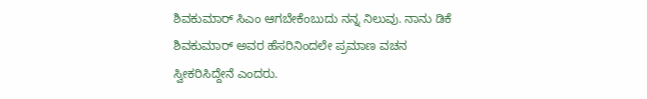ಶಿವಕುಮಾರ್ ಸಿಎಂ ಆಗಬೇಕೆಂಬುದು ನನ್ನ ನಿಲುವು. ನಾನು ಡಿಕೆ ಶಿವಕುಮಾರ್ ಅವರ ಹೆಸರಿನಿಂದಲೇ ಪ್ರಮಾಣ ವಚನ ಸ್ವೀಕರಿಸಿದ್ದೇನೆ ಎಂದರು.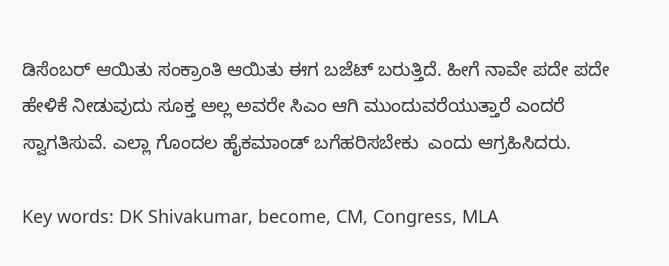ಡಿಸೆಂಬರ್ ಆಯಿತು ಸಂಕ್ರಾಂತಿ ಆಯಿತು ಈಗ ಬಜೆಟ್ ಬರುತ್ತಿದೆ. ಹೀಗೆ ನಾವೇ ಪದೇ ಪದೇ ಹೇಳಿಕೆ ನೀಡುವುದು ಸೂಕ್ತ ಅಲ್ಲ ಅವರೇ ಸಿಎಂ ಆಗಿ ಮುಂದುವರೆಯುತ್ತಾರೆ ಎಂದರೆ ಸ್ವಾಗತಿಸುವೆ. ಎಲ್ಲಾ ಗೊಂದಲ ಹೈಕಮಾಂಡ್ ಬಗೆಹರಿಸಬೇಕು  ಎಂದು ಆಗ್ರಹಿಸಿದರು.

Key words: DK Shivakumar, become, CM, Congress, MLA